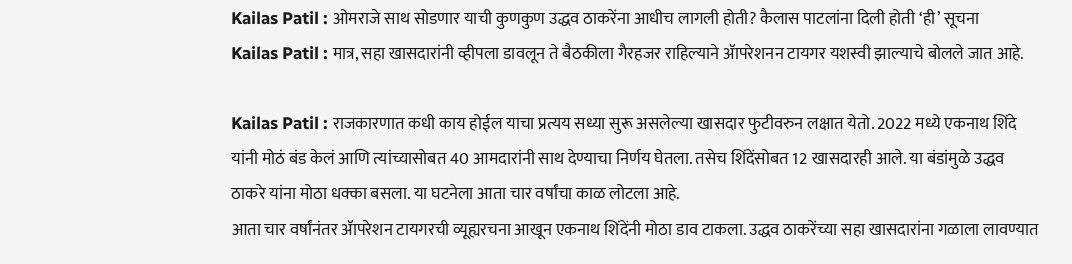Kailas Patil : ओमराजे साथ सोडणार याची कुणकुण उद्धव ठाकरेंना आधीच लागली होती? कैलास पाटलांना दिली होती ‘ही’ सूचना
Kailas Patil : मात्र, सहा खासदारांनी व्हीपला डावलून ते बैठकीला गैरहजर राहिल्याने ॲापरेशनन टायगर यशस्वी झाल्याचे बोलले जात आहे.

Kailas Patil : राजकारणात कधी काय होईल याचा प्रत्यय सध्या सुरू असलेल्या खासदार फुटीवरुन लक्षात येतो. 2022 मध्ये एकनाथ शिंदे यांनी मोठं बंड केलं आणि त्यांच्यासोबत 40 आमदारांनी साथ देण्याचा निर्णय घेतला. तसेच शिंदेंसोबत 12 खासदारही आले. या बंडांमुळे उद्धव ठाकरे यांना मोठा धक्का बसला. या घटनेला आता चार वर्षांचा काळ लोटला आहे.
आता चार वर्षांनंतर ॲापरेशन टायगरची व्यूह्यरचना आखून एकनाथ शिंदेंनी मोठा डाव टाकला. उद्धव ठाकरेंच्या सहा खासदारांना गळाला लावण्यात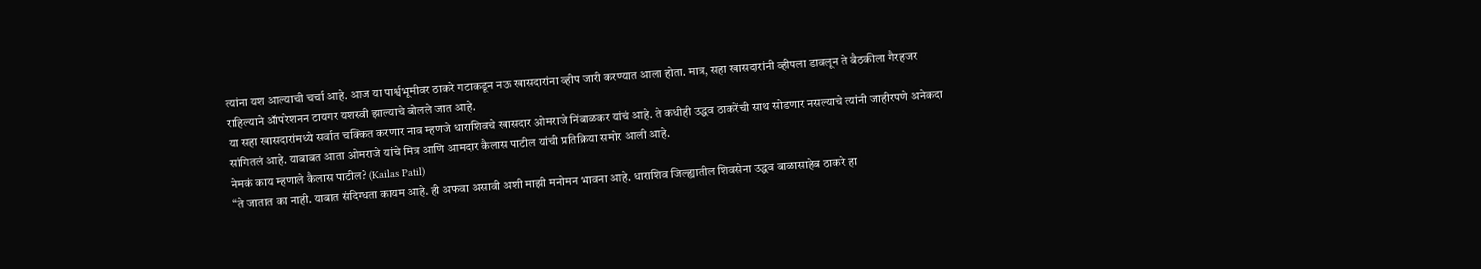त्यांना यश आल्याची चर्चा आहे. आज या पार्श्वभूमीवर ठाकरे गटाकडून नऊ खासदारांना व्हीप जारी करण्यात आला होता. मात्र, सहा खासदारांनी व्हीपला डावलून ते बैठकीला गैरहजर राहिल्याने ॲापरेशनन टायगर यशस्वी झाल्याचे बोलले जात आहे.
या सहा खासदारांमध्ये सर्वात चक्कित करणार नाव म्हणजे धाराशिवचे खासदार ओमराजे निंबाळकर यांचं आहे. ते कधीही उद्धव ठाकरेंची साथ सोडणार नसल्याचे त्यांनी जाहीरपणे अनेकदा सांगितलं आहे. याबाबत आता ओमराजे यांचे मित्र आणि आमदार कैलास पाटील यांची प्रतिक्रिया समोर आली आहे.
नेमकं काय म्हणाले कैलास पाटील? (Kailas Patil)
“ते जातात का नाही. याबात संदिग्धता कायम आहे. ही अफवा असावी अशी माझी मनोमन भावना आहे. धाराशिव जिल्ह्यातील शिवसेना उद्धव बाळासाहेब ठाकरे हा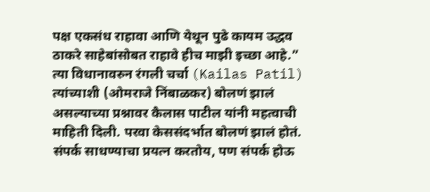पक्ष एकसंध राहावा आणि येथून पुढे कायम उद्धव ठाकरे साहेबांसोबत राहावे हीच माझी इच्छा आहे.”
त्या विधानावरुन रंगली चर्चा (Kailas Patil)
त्यांच्याशी (ओमराजे निंबाळकर) बोलणं झालं असल्याच्या प्रश्नावर कैलास पाटील यांनी महत्वाची माहिती दिली. परवा केससंदर्भात बोलणं झालं होतं. संपर्क साधण्याचा प्रयत्न करतोय, पण संपर्क होऊ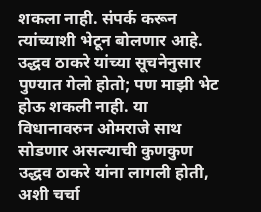शकला नाही. संपर्क करून त्यांच्याशी भेटून बोलणार आहे. उद्धव ठाकरे यांच्या सूचनेनुसार पुण्यात गेलो होतो; पण माझी भेट होऊ शकली नाही. या विधानावरुन ओमराजे साथ सोडणार असल्याची कुणकुण उद्धव ठाकरे यांना लागली होती, अशी चर्चा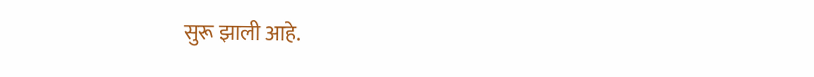सुरू झाली आहे.